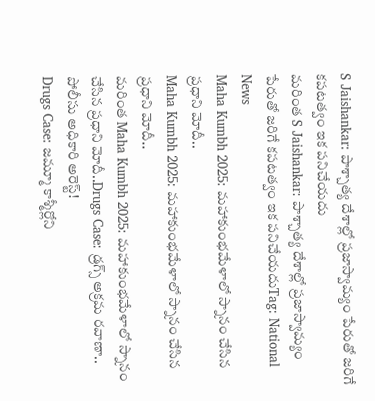S Jaishankar: పాశ్చాత్య దేశాల్లో ప్రజాస్వామ్యం పేరుతో జరిగే కపటత్వం ఇక పనిచేయదు
మరింత S Jaishankar: పాశ్చాత్య దేశాల్లో ప్రజాస్వామ్యం పేరుతో జరిగే కపటత్వం ఇక పనిచేయదుTag: National News
Maha Kumbh 2025: మహాకుంభమేళాలో స్నానం చేసిన ప్రధాని మోదీ..
Maha Kumbh 2025: మహాకుంభమేళాలో స్నానం చేసిన ప్రధాని మోదీ..
మరింత Maha Kumbh 2025: మహాకుంభమేళాలో స్నానం చేసిన ప్రధాని మోదీ..Drugs Case: డ్రగ్స్ అక్రమ రవాణా.. పోలీసు అధికారి అరెస్ట్!
Drugs Case: జమ్మూ కాశ్మీర్లోని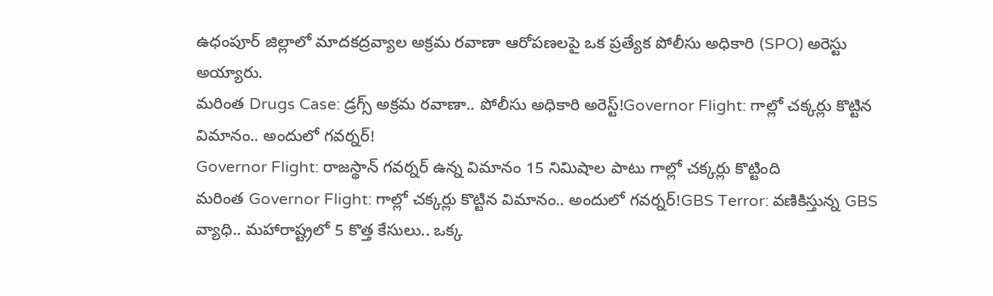ఉధంపూర్ జిల్లాలో మాదకద్రవ్యాల అక్రమ రవాణా ఆరోపణలపై ఒక ప్రత్యేక పోలీసు అధికారి (SPO) అరెస్టు అయ్యారు.
మరింత Drugs Case: డ్రగ్స్ అక్రమ రవాణా.. పోలీసు అధికారి అరెస్ట్!Governor Flight: గాల్లో చక్కర్లు కొట్టిన విమానం.. అందులో గవర్నర్!
Governor Flight: రాజస్థాన్ గవర్నర్ ఉన్న విమానం 15 నిమిషాల పాటు గాల్లో చక్కర్లు కొట్టింది
మరింత Governor Flight: గాల్లో చక్కర్లు కొట్టిన విమానం.. అందులో గవర్నర్!GBS Terror: వణికిస్తున్న GBS వ్యాధి.. మహారాష్ట్రలో 5 కొత్త కేసులు.. ఒక్క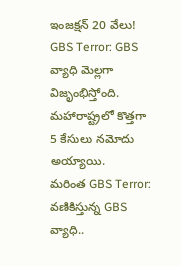ఇంజక్షన్ 20 వేలు!
GBS Terror: GBS వ్యాధి మెల్లగా విజృంభిస్తోంది. మహారాష్ట్రలో కొత్తగా 5 కేసులు నమోదు అయ్యాయి.
మరింత GBS Terror: వణికిస్తున్న GBS వ్యాధి..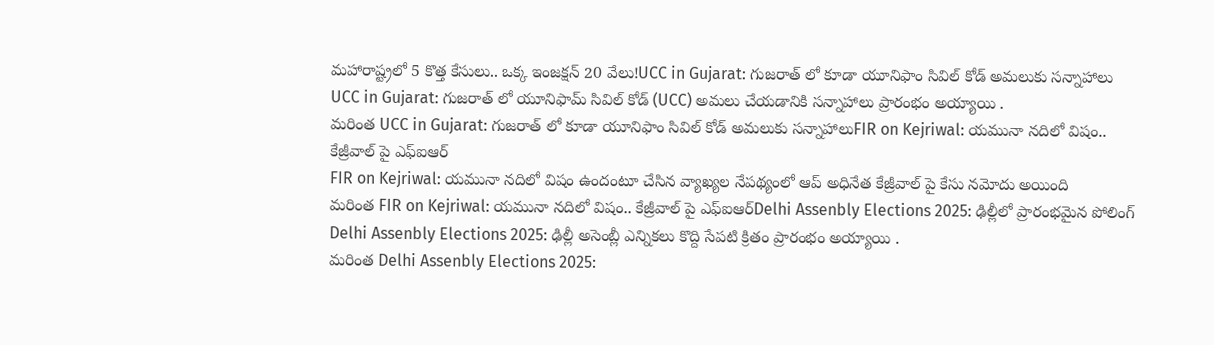మహారాష్ట్రలో 5 కొత్త కేసులు.. ఒక్క ఇంజక్షన్ 20 వేలు!UCC in Gujarat: గుజరాత్ లో కూడా యూనిఫాం సివిల్ కోడ్ అమలుకు సన్నాహాలు
UCC in Gujarat: గుజరాత్ లో యూనిఫామ్ సివిల్ కోడ్ (UCC) అమలు చేయడానికి సన్నాహాలు ప్రారంభం అయ్యాయి .
మరింత UCC in Gujarat: గుజరాత్ లో కూడా యూనిఫాం సివిల్ కోడ్ అమలుకు సన్నాహాలుFIR on Kejriwal: యమునా నదిలో విషం.. కేజ్రీవాల్ పై ఎఫ్ఐఆర్
FIR on Kejriwal: యమునా నదిలో విషం ఉందంటూ చేసిన వ్యాఖ్యల నేపథ్యంలో ఆప్ అధినేత కేజ్రీవాల్ పై కేసు నమోదు అయింది
మరింత FIR on Kejriwal: యమునా నదిలో విషం.. కేజ్రీవాల్ పై ఎఫ్ఐఆర్Delhi Assenbly Elections 2025: ఢిల్లీలో ప్రారంభమైన పోలింగ్
Delhi Assenbly Elections 2025: ఢిల్లీ అసెంబ్లీ ఎన్నికలు కొద్ది సేపటి క్రితం ప్రారంభం అయ్యాయి .
మరింత Delhi Assenbly Elections 2025: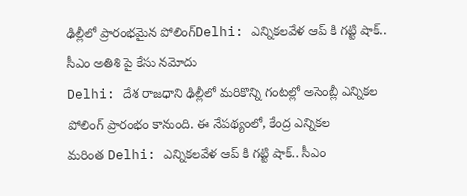ఢిల్లీలో ప్రారంభమైన పోలింగ్Delhi: ఎన్నికలవేళ ఆప్ కి గట్టి షాక్.. సీఎం అతిశి పై కేసు నమోదు
Delhi: దేశ రాజధాని ఢిల్లీలో మరికొన్ని గంటల్లో అసెంబ్లీ ఎన్నికల పోలింగ్ ప్రారంభం కానుంది. ఈ నేపథ్యంలో, కేంద్ర ఎన్నికల
మరింత Delhi: ఎన్నికలవేళ ఆప్ కి గట్టి షాక్.. సీఎం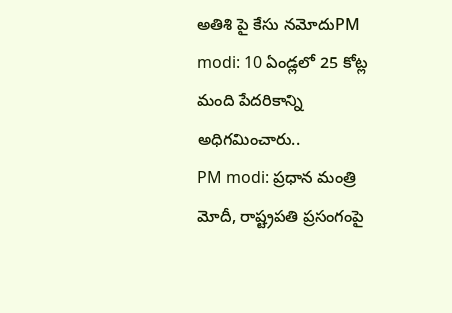అతిశి పై కేసు నమోదుPM modi: 10 ఏండ్లలో 25 కోట్ల మంది పేదరికాన్ని అధిగమించారు..
PM modi: ప్రధాన మంత్రి మోదీ, రాష్ట్రపతి ప్రసంగంపై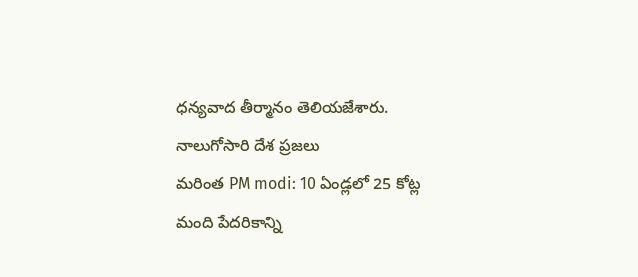ధన్యవాద తీర్మానం తెలియజేశారు. నాలుగోసారి దేశ ప్రజలు
మరింత PM modi: 10 ఏండ్లలో 25 కోట్ల మంది పేదరికాన్ని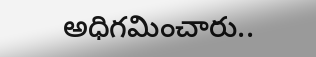అధిగమించారు..